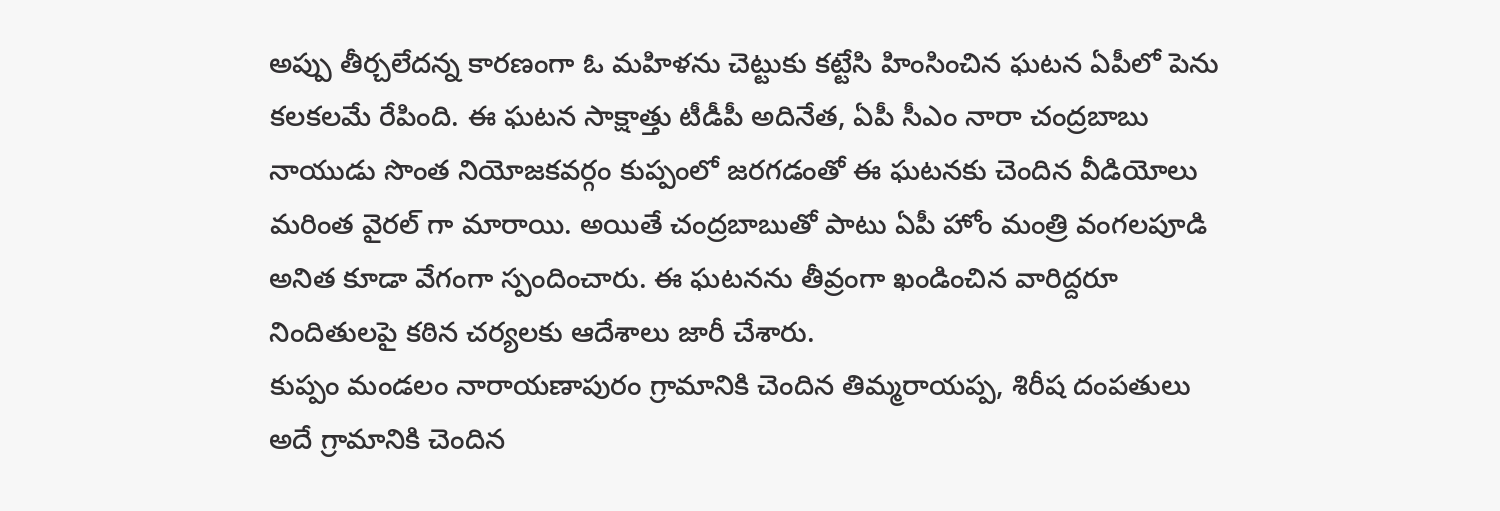అప్పు తీర్చలేదన్న కారణంగా ఓ మహిళను చెట్టుకు కట్టేసి హింసించిన ఘటన ఏపీలో పెను కలకలమే రేపింది. ఈ ఘటన సాక్షాత్తు టీడీపీ అదినేత, ఏపీ సీఎం నారా చంద్రబాబు నాయుడు సొంత నియోజకవర్గం కుప్పంలో జరగడంతో ఈ ఘటనకు చెందిన వీడియోలు మరింత వైరల్ గా మారాయి. అయితే చంద్రబాబుతో పాటు ఏపీ హోం మంత్రి వంగలపూడి అనిత కూడా వేగంగా స్పందించారు. ఈ ఘటనను తీవ్రంగా ఖండించిన వారిద్దరూ నిందితులపై కఠిన చర్యలకు ఆదేశాలు జారీ చేశారు.
కుప్పం మండలం నారాయణాపురం గ్రామానికి చెందిన తిమ్మరాయప్ప, శిరీష దంపతులు అదే గ్రామానికి చెందిన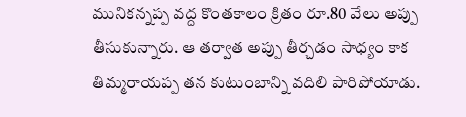మునికన్నప్ప వద్ద కొంతకాలం క్రితం రూ.80 వేలు అప్పు తీసుకున్నారు. ఆ తర్వాత అప్పు తీర్చడం సాధ్యం కాక తిమ్మరాయప్ప తన కుటుంబాన్ని వదిలి పారిపోయాడు.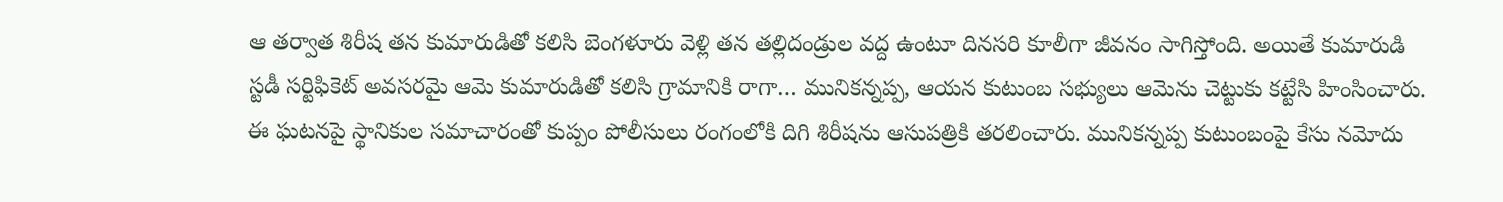ఆ తర్వాత శిరీష తన కుమారుడితో కలిసి బెంగళూరు వెళ్లి తన తల్లిదండ్రుల వద్ద ఉంటూ దినసరి కూలీగా జీవనం సాగిస్తోంది. అయితే కుమారుడి స్టడీ సర్టిఫికెట్ అవసరమై ఆమె కుమారుడితో కలిసి గ్రామానికి రాగా… మునికన్నప్ప, ఆయన కుటుంబ సభ్యులు ఆమెను చెట్టుకు కట్టేసి హింసించారు.
ఈ ఘటనపై స్థానికుల సమాచారంతో కుప్పం పోలీసులు రంగంలోకి దిగి శిరీషను ఆసుపత్రికి తరలించారు. మునికన్నప్ప కుటుంబంపై కేసు నమోదు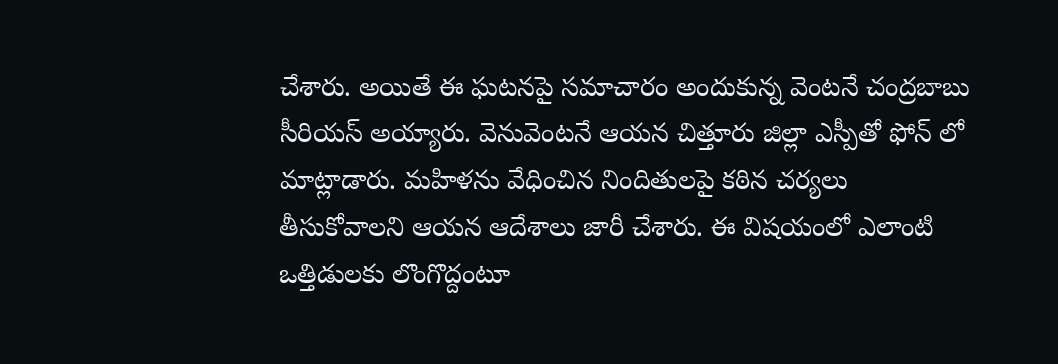చేశారు. అయితే ఈ ఘటనపై సమాచారం అందుకున్న వెంటనే చంద్రబాబు సీరియస్ అయ్యారు. వెనువెంటనే ఆయన చిత్తూరు జిల్లా ఎస్పీతో ఫోన్ లో మాట్లాడారు. మహిళను వేధించిన నిందితులపై కఠిన చర్యలు తీసుకోవాలని ఆయన ఆదేశాలు జారీ చేశారు. ఈ విషయంలో ఎలాంటి ఒత్తిడులకు లొంగొద్దంటూ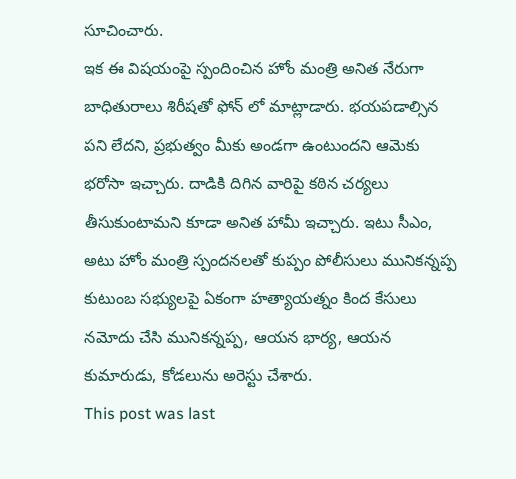సూచించారు.
ఇక ఈ విషయంపై స్పందించిన హోం మంత్రి అనిత నేరుగా బాధితురాలు శిరీషతో ఫోన్ లో మాట్లాడారు. భయపడాల్సిన పని లేదని, ప్రభుత్వం మీకు అండగా ఉంటుందని ఆమెకు భరోసా ఇచ్చారు. దాడికి దిగిన వారిపై కఠిన చర్యలు తీసుకుంటామని కూడా అనిత హామీ ఇచ్చారు. ఇటు సీఎం, అటు హోం మంత్రి స్పందనలతో కుప్పం పోలీసులు మునికన్నప్ప కుటుంబ సభ్యులపై ఏకంగా హత్యాయత్నం కింద కేసులు నమోదు చేసి మునికన్నప్ప, ఆయన భార్య, ఆయన కుమారుడు, కోడలును అరెస్టు చేశారు.
This post was last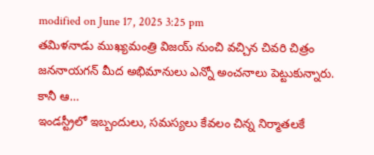modified on June 17, 2025 3:25 pm
తమిళనాడు ముఖ్యమంత్రి విజయ్ నుంచి వచ్చిన చివరి చిత్రం జననాయగన్ మీద అభిమానులు ఎన్నో అంచనాలు పెట్టుకున్నారు. కానీ ఆ…
ఇండస్ట్రీలో ఇబ్బందులు, సమస్యలు కేవలం చిన్న నిర్మాతలకే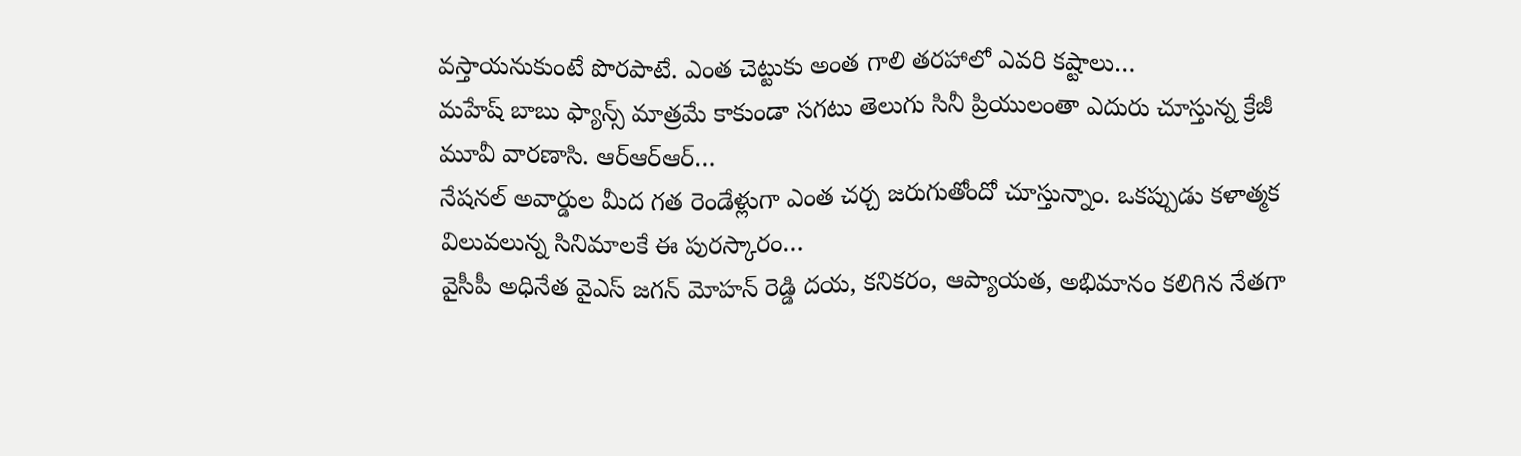వస్తాయనుకుంటే పొరపాటే. ఎంత చెట్టుకు అంత గాలి తరహాలో ఎవరి కష్టాలు…
మహేష్ బాబు ఫ్యాన్స్ మాత్రమే కాకుండా సగటు తెలుగు సినీ ప్రియులంతా ఎదురు చూస్తున్న క్రేజీ మూవీ వారణాసి. ఆర్ఆర్ఆర్…
నేషనల్ అవార్డుల మీద గత రెండేళ్లుగా ఎంత చర్చ జరుగుతోందో చూస్తున్నాం. ఒకప్పుడు కళాత్మక విలువలున్న సినిమాలకే ఈ పురస్కారం…
వైసీపీ అధినేత వైఎస్ జగన్ మోహన్ రెడ్డి దయ, కనికరం, ఆప్యాయత, అభిమానం కలిగిన నేతగా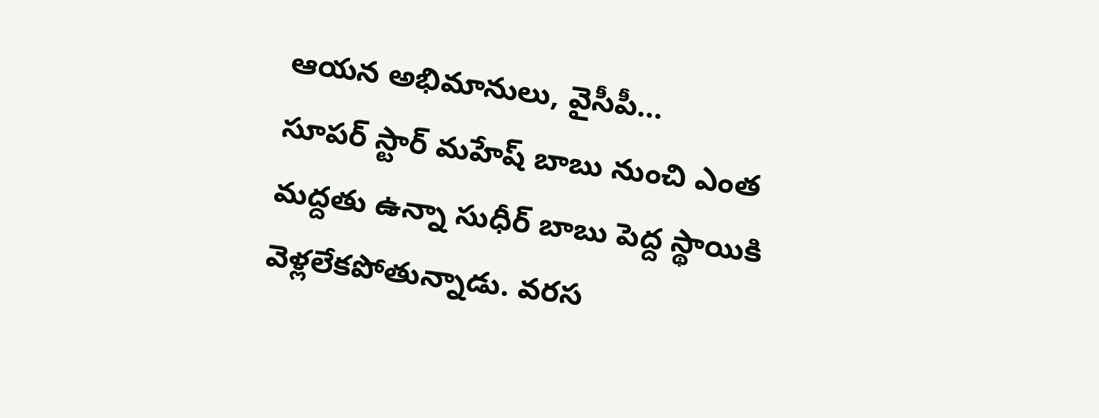ఆయన అభిమానులు, వైసీపీ…
సూపర్ స్టార్ మహేష్ బాబు నుంచి ఎంత మద్దతు ఉన్నా సుధీర్ బాబు పెద్ద స్థాయికి వెళ్లలేకపోతున్నాడు. వరస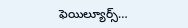ఫెయిల్యూర్స్…